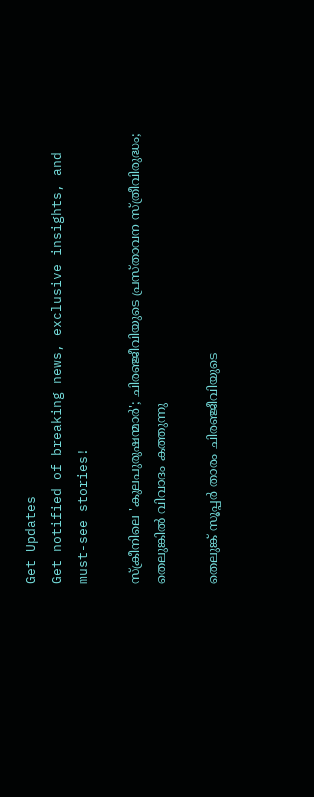Get Updates
Get notified of breaking news, exclusive insights, and must-see stories!

സ്‌ക്രീനിലെ 'കുലപുരുഷന്മാര്‍'; ചിരഞ്ജീവിയുടെ പ്രസ്താവന സ്ത്രീവിരുദ്ധം; തെലുങ്കില്‍ വിവാദം കത്തുന്നു

തെലുങ്ക് സൂപ്പര്‍ താരം ചിരഞ്ജീവിയുടെ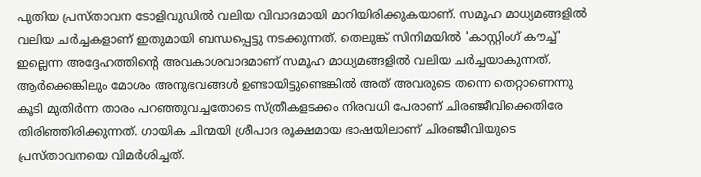പുതിയ പ്രസ്താവന ടോളിവുഡില്‍ വലിയ വിവാദമായി മാറിയിരിക്കുകയാണ്. സമൂഹ മാധ്യമങ്ങളില്‍ വലിയ ചര്‍ച്ചകളാണ് ഇതുമായി ബന്ധപ്പെട്ടു നടക്കുന്നത്. തെലുങ്ക് സിനിമയില്‍ 'കാസ്റ്റിംഗ് കൗച്ച്' ഇല്ലെന്ന അദ്ദേഹത്തിന്റെ അവകാശവാദമാണ് സമൂഹ മാധ്യമങ്ങളില്‍ വലിയ ചര്‍ച്ചയാകുന്നത്. ആര്‍ക്കെങ്കിലും മോശം അനുഭവങ്ങള്‍ ഉണ്ടായിട്ടുണ്ടെങ്കില്‍ അത് അവരുടെ തന്നെ തെറ്റാണെന്നു കൂടി മുതിര്‍ന്ന താരം പറഞ്ഞുവച്ചതോടെ സ്ത്രീകളടക്കം നിരവധി പേരാണ് ചിരഞ്ജീവിക്കെതിരേ തിരിഞ്ഞിരിക്കുന്നത്. ഗായിക ചിന്മയി ശ്രീപാദ രൂക്ഷമായ ഭാഷയിലാണ് ചിരഞ്ജീവിയുടെ പ്രസ്താവനയെ വിമര്‍ശിച്ചത്.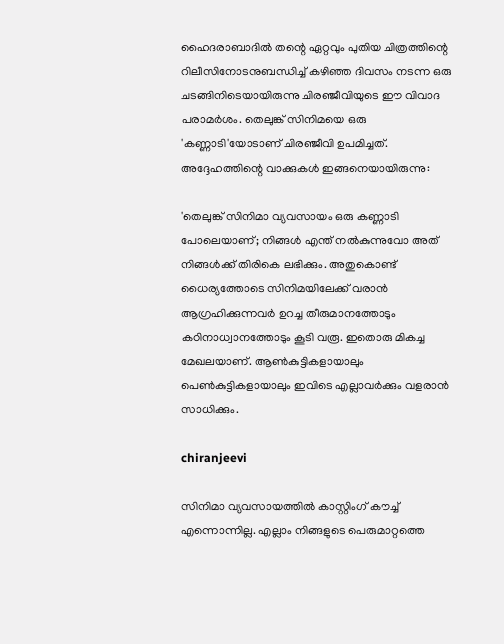ഹൈദരാബാദില്‍ തന്റെ ഏറ്റവും പുതിയ ചിത്രത്തിന്റെ റിലീസിനോടനുബന്ധിച്ച് കഴിഞ്ഞ ദിവസം നടന്ന ഒരു ചടങ്ങിനിടെയായിരുന്നു ചിരഞ്ജീവിയുടെ ഈ വിവാദ പരാമര്‍ശം. തെലുങ്ക് സിനിമയെ ഒരു 'കണ്ണാടി'യോടാണ് ചിരഞ്ജീവി ഉപമിച്ചത്. അദ്ദേഹത്തിന്റെ വാക്കുകള്‍ ഇങ്ങനെയായിരുന്നു:

'തെലുങ്ക് സിനിമാ വ്യവസായം ഒരു കണ്ണാടി പോലെയാണ്; നിങ്ങള്‍ എന്ത് നല്‍കുന്നുവോ അത് നിങ്ങള്‍ക്ക് തിരികെ ലഭിക്കും. അതുകൊണ്ട് ധൈര്യത്തോടെ സിനിമയിലേക്ക് വരാന്‍ ആഗ്രഹിക്കുന്നവര്‍ ഉറച്ച തീരുമാനത്തോടും കഠിനാധ്വാനത്തോടും കൂടി വരൂ. ഇതൊരു മികച്ച മേഖലയാണ്. ആണ്‍കുട്ടികളായാലും പെണ്‍കുട്ടികളായാലും ഇവിടെ എല്ലാവര്‍ക്കും വളരാന്‍ സാധിക്കും.

chiranjeevi

സിനിമാ വ്യവസായത്തില്‍ കാസ്റ്റിംഗ് കൗച്ച് എന്നൊന്നില്ല. എല്ലാം നിങ്ങളുടെ പെരുമാറ്റത്തെ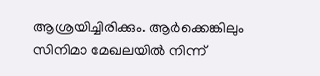ആശ്രയിച്ചിരിക്കും. ആര്‍ക്കെങ്കിലും സിനിമാ മേഖലയില്‍ നിന്ന്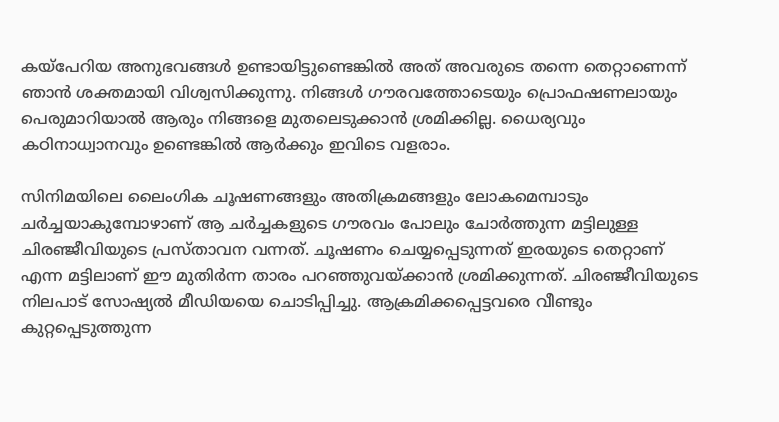കയ്‌പേറിയ അനുഭവങ്ങള്‍ ഉണ്ടായിട്ടുണ്ടെങ്കില്‍ അത് അവരുടെ തന്നെ തെറ്റാണെന്ന് ഞാന്‍ ശക്തമായി വിശ്വസിക്കുന്നു. നിങ്ങള്‍ ഗൗരവത്തോടെയും പ്രൊഫഷണലായും പെരുമാറിയാല്‍ ആരും നിങ്ങളെ മുതലെടുക്കാന്‍ ശ്രമിക്കില്ല. ധൈര്യവും കഠിനാധ്വാനവും ഉണ്ടെങ്കില്‍ ആര്‍ക്കും ഇവിടെ വളരാം.

സിനിമയിലെ ലൈംഗിക ചൂഷണങ്ങളും അതിക്രമങ്ങളും ലോകമെമ്പാടും ചര്‍ച്ചയാകുമ്പോഴാണ് ആ ചര്‍ച്ചകളുടെ ഗൗരവം പോലും ചോര്‍ത്തുന്ന മട്ടിലുള്ള ചിരഞ്ജീവിയുടെ പ്രസ്താവന വന്നത്. ചൂഷണം ചെയ്യപ്പെടുന്നത് ഇരയുടെ തെറ്റാണ് എന്ന മട്ടിലാണ് ഈ മുതിര്‍ന്ന താരം പറഞ്ഞുവയ്ക്കാന്‍ ശ്രമിക്കുന്നത്. ചിരഞ്ജീവിയുടെ നിലപാട് സോഷ്യല്‍ മീഡിയയെ ചൊടിപ്പിച്ചു. ആക്രമിക്കപ്പെട്ടവരെ വീണ്ടും കുറ്റപ്പെടുത്തുന്ന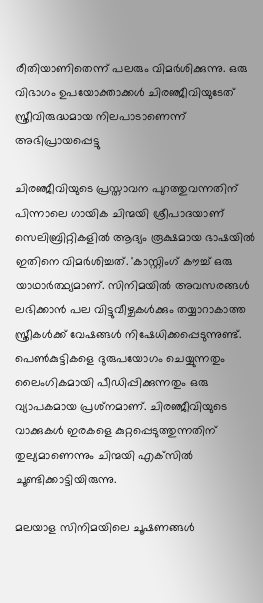രീതിയാണിതെന്ന് പലരും വിമര്‍ശിക്കുന്നു. ഒരു വിഭാഗം ഉപയോക്താക്കള്‍ ചിരഞ്ജീവിയുടേത് സ്ത്രീവിരുദ്ധമായ നിലപാടാണെന്ന് അഭിപ്രായപ്പെട്ടു

ചിരഞ്ജീവിയുടെ പ്രസ്താവന പുറത്തുവന്നതിന് പിന്നാലെ ഗായിക ചിന്മയി ശ്രീപാദയാണ് സെലിബ്രിറ്റികളില്‍ ആദ്യം രൂക്ഷമായ ഭാഷയില്‍ ഇതിനെ വിമര്‍ശിച്ചത്. 'കാസ്റ്റിംഗ് കൗച്ച് ഒരു യാഥാര്‍ത്ഥ്യമാണ്. സിനിമയില്‍ അവസരങ്ങള്‍ ലഭിക്കാന്‍ പല വിട്ടുവീഴ്ചകള്‍ക്കും തയ്യാറാകാത്ത സ്ത്രീകള്‍ക്ക് വേഷങ്ങള്‍ നിഷേധിക്കപ്പെടുന്നുണ്ട്. പെണ്‍കുട്ടികളെ ദുരുപയോഗം ചെയ്യുന്നതും ലൈംഗികമായി പീഡിപ്പിക്കുന്നതും ഒരു വ്യാപകമായ പ്രശ്‌നമാണ്. ചിരഞ്ജീവിയുടെ വാക്കുകള്‍ ഇരകളെ കുറ്റപ്പെടുത്തുന്നതിന് തുല്യമാണെന്നും ചിന്മയി എക്‌സില്‍ ചൂണ്ടിക്കാട്ടിയിരുന്നു.

മലയാള സിനിമയിലെ ചൂഷണങ്ങള്‍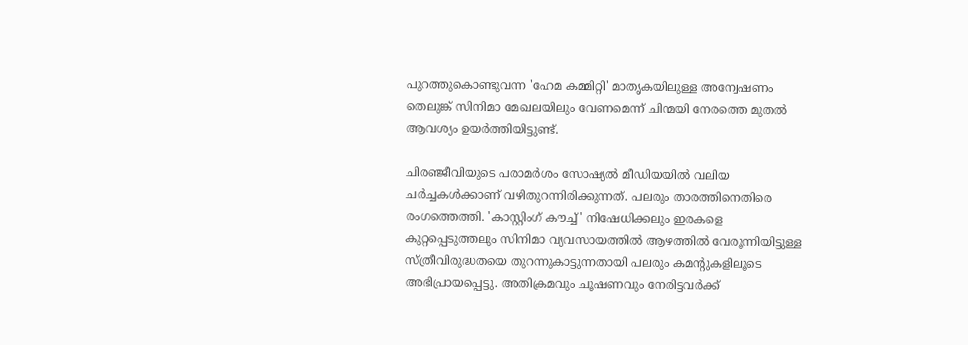പുറത്തുകൊണ്ടുവന്ന 'ഹേമ കമ്മിറ്റി' മാതൃകയിലുള്ള അന്വേഷണം തെലുങ്ക് സിനിമാ മേഖലയിലും വേണമെന്ന് ചിന്മയി നേരത്തെ മുതല്‍ ആവശ്യം ഉയര്‍ത്തിയിട്ടുണ്ട്.

ചിരഞ്ജീവിയുടെ പരാമര്‍ശം സോഷ്യല്‍ മീഡിയയില്‍ വലിയ ചര്‍ച്ചകള്‍ക്കാണ് വഴിതുറന്നിരിക്കുന്നത്. പലരും താരത്തിനെതിരെ രംഗത്തെത്തി. 'കാസ്റ്റിംഗ് കൗച്ച്' നിഷേധിക്കലും ഇരകളെ കുറ്റപ്പെടുത്തലും സിനിമാ വ്യവസായത്തില്‍ ആഴത്തില്‍ വേരൂന്നിയിട്ടുള്ള സ്ത്രീവിരുദ്ധതയെ തുറന്നുകാട്ടുന്നതായി പലരും കമന്റുകളിലൂടെ അഭിപ്രായപ്പെട്ടു. അതിക്രമവും ചൂഷണവും നേരിട്ടവര്‍ക്ക്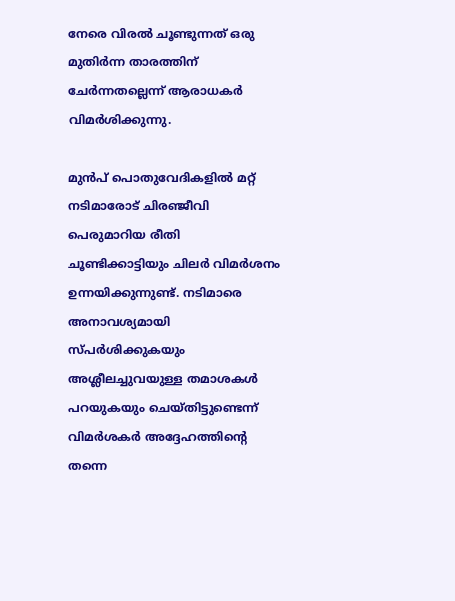നേരെ വിരല്‍ ചൂണ്ടുന്നത് ഒരു മുതിര്‍ന്ന താരത്തിന് ചേര്‍ന്നതല്ലെന്ന് ആരാധകര്‍ വിമര്‍ശിക്കുന്നു.

മുന്‍പ് പൊതുവേദികളില്‍ മറ്റ് നടിമാരോട് ചിരഞ്ജീവി പെരുമാറിയ രീതി ചൂണ്ടിക്കാട്ടിയും ചിലര്‍ വിമര്‍ശനം ഉന്നയിക്കുന്നുണ്ട്. നടിമാരെ അനാവശ്യമായി സ്പര്‍ശിക്കുകയും അശ്ലീലച്ചുവയുള്ള തമാശകള്‍ പറയുകയും ചെയ്തിട്ടുണ്ടെന്ന് വിമര്‍ശകര്‍ അദ്ദേഹത്തിന്റെ തന്നെ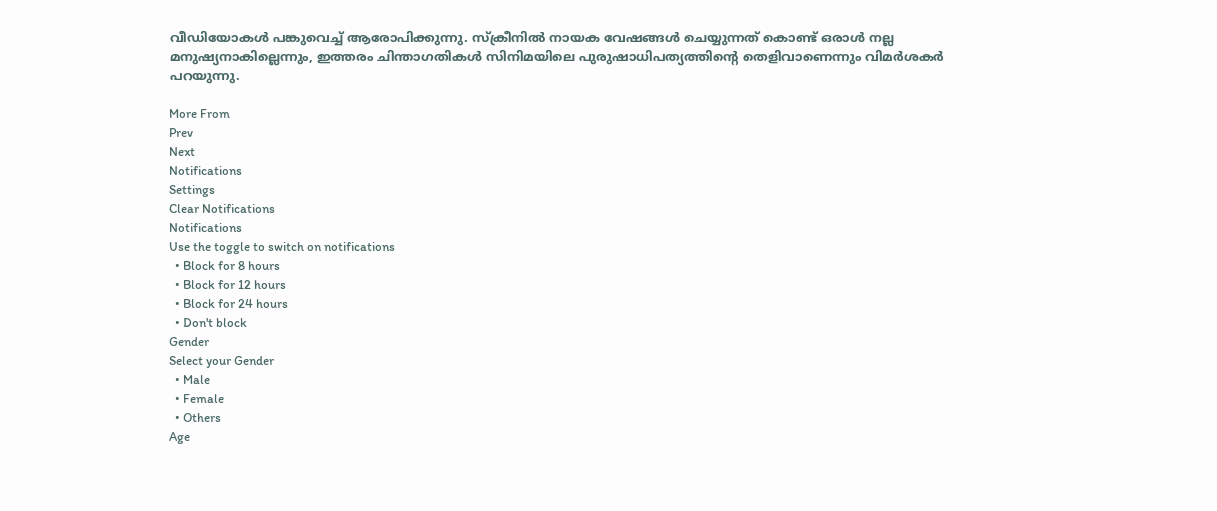വീഡിയോകള്‍ പങ്കുവെച്ച് ആരോപിക്കുന്നു. സ്‌ക്രീനില്‍ നായക വേഷങ്ങള്‍ ചെയ്യുന്നത് കൊണ്ട് ഒരാള്‍ നല്ല മനുഷ്യനാകില്ലെന്നും, ഇത്തരം ചിന്താഗതികള്‍ സിനിമയിലെ പുരുഷാധിപത്യത്തിന്റെ തെളിവാണെന്നും വിമര്‍ശകര്‍ പറയുന്നു.

More From
Prev
Next
Notifications
Settings
Clear Notifications
Notifications
Use the toggle to switch on notifications
  • Block for 8 hours
  • Block for 12 hours
  • Block for 24 hours
  • Don't block
Gender
Select your Gender
  • Male
  • Female
  • Others
Age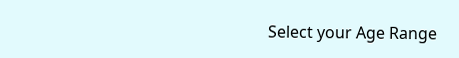Select your Age Range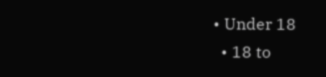• Under 18
  • 18 to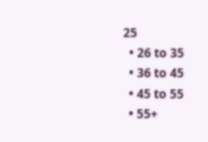25
  • 26 to 35
  • 36 to 45
  • 45 to 55
  • 55+